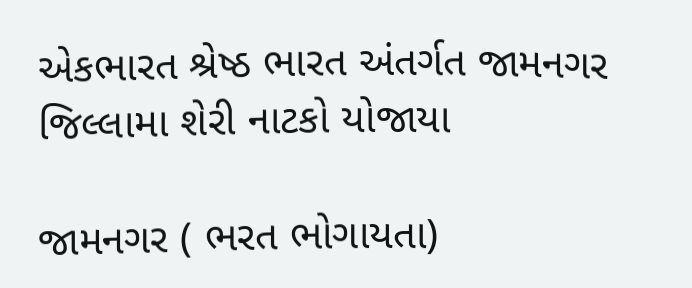એકભારત શ્રેષ્ઠ ભારત અંતર્ગત જામનગર જિલ્લામા શેરી નાટકો યોજાયા

જામનગર ( ભરત ભોગાયતા)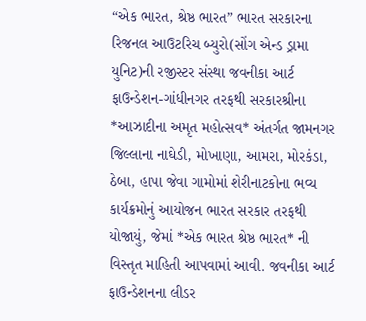“એક ભારત, શ્રેષ્ઠ ભારત” ભારત સરકારના રિજનલ આઉટરિચ બ્યુરો(સોંગ એન્ડ ડ્રામા યુનિટ)ની રજીસ્ટર સંસ્થા જવનીકા આર્ટ ફાઉન્ડેશન-ગાંધીનગર તરફથી સરકારશ્રીના *આઝાદીના અમૃત મહોત્સવ* અંતર્ગત જામનગર જિલ્લાના નાઘેડી, મોખાણા, આમરા, મોરકંડા, ઠેબા, હાપા જેવા ગામોમાં શેરીનાટકોના ભવ્ય કાર્યક્રમોનું આયોજન ભારત સરકાર તરફથી યોજાયું, જેમાં *એક ભારત શ્રેષ્ઠ ભારત* ની વિસ્તૃત માહિતી આપવામાં આવી. જવનીકા આર્ટ ફાઉન્ડેશનના લીડર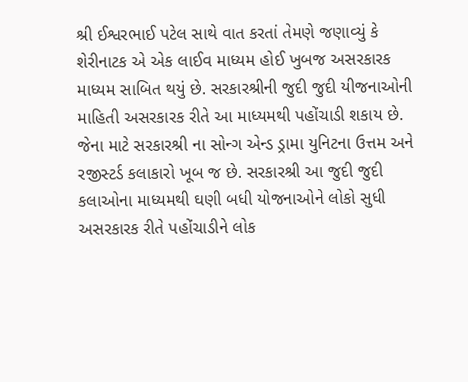શ્રી ઈશ્વરભાઈ પટેલ સાથે વાત કરતાં તેમણે જણાવ્યું કે શેરીનાટક એ એક લાઈવ માધ્યમ હોઈ ખુબજ અસરકારક માધ્યમ સાબિત થયું છે. સરકારશ્રીની જુદી જુદી યીજનાઓની માહિતી અસરકારક રીતે આ માધ્યમથી પહોંચાડી શકાય છે. જેના માટે સરકારશ્રી ના સોન્ગ એન્ડ ડ્રામા યુનિટના ઉત્તમ અને રજીસ્ટર્ડ કલાકારો ખૂબ જ છે. સરકારશ્રી આ જુદી જુદી કલાઓના માધ્યમથી ઘણી બધી યોજનાઓને લોકો સુધી અસરકારક રીતે પહોંચાડીને લોક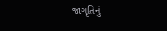જાગૃતિનું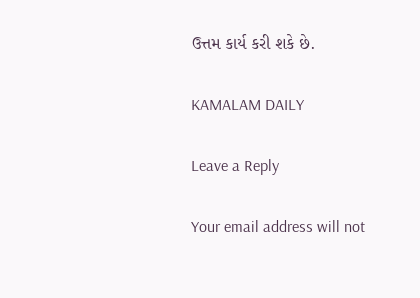ઉત્તમ કાર્ય કરી શકે છે.

KAMALAM DAILY

Leave a Reply

Your email address will not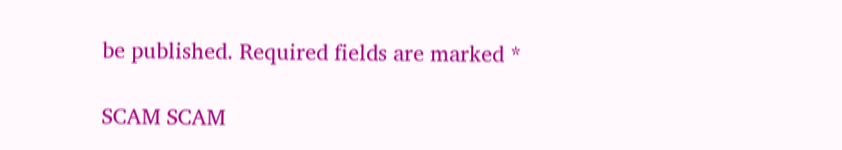be published. Required fields are marked *

SCAM SCAM